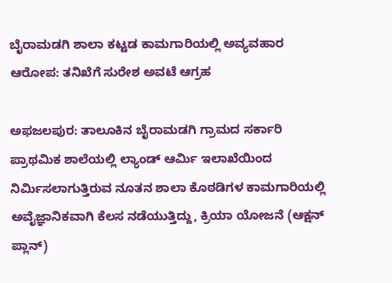ಬೈರಾಮಡಗಿ ಶಾಲಾ ಕಟ್ಟಡ ಕಾಮಗಾರಿಯಲ್ಲಿ ಅವ್ಯವಹಾರ ಆರೋಪ: ತನಿಖೆಗೆ ಸುರೇಶ ಅವಟೆ ಆಗ್ರಹ

ಅಫಜಲಪುರ: ತಾಲೂಕಿನ ಬೈರಾಮಡಗಿ ಗ್ರಾಮದ ಸರ್ಕಾರಿ ಪ್ರಾಥಮಿಕ ಶಾಲೆಯಲ್ಲಿ ಲ್ಯಾಂಡ್ ಆರ್ಮಿ ಇಲಾಖೆಯಿಂದ ನಿರ್ಮಿಸಲಾಗುತ್ತಿರುವ ನೂತನ ಶಾಲಾ ಕೊಠಡಿಗಳ ಕಾಮಗಾರಿಯಲ್ಲಿ ಅವೈಜ್ಞಾನಿಕವಾಗಿ ಕೆಲಸ ನಡೆಯುತ್ತಿದ್ದು, ಕ್ರಿಯಾ ಯೋಜನೆ (ಆಕ್ಷನ್ ಪ್ಲಾನ್)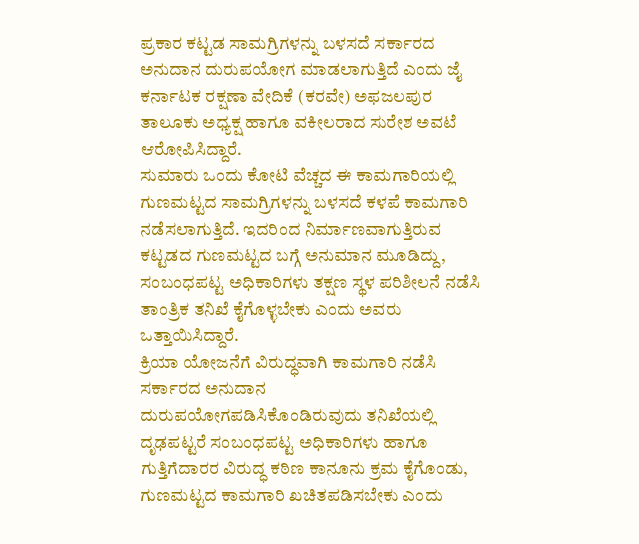ಪ್ರಕಾರ ಕಟ್ಟಡ ಸಾಮಗ್ರಿಗಳನ್ನು ಬಳಸದೆ ಸರ್ಕಾರದ ಅನುದಾನ ದುರುಪಯೋಗ ಮಾಡಲಾಗುತ್ತಿದೆ ಎಂದು ಜೈ ಕರ್ನಾಟಕ ರಕ್ಷಣಾ ವೇದಿಕೆ (ಕರವೇ) ಅಫಜಲಪುರ ತಾಲೂಕು ಅಧ್ಯಕ್ಷ ಹಾಗೂ ವಕೀಲರಾದ ಸುರೇಶ ಅವಟೆ ಆರೋಪಿಸಿದ್ದಾರೆ.
ಸುಮಾರು ಒಂದು ಕೋಟಿ ವೆಚ್ಚದ ಈ ಕಾಮಗಾರಿಯಲ್ಲಿ ಗುಣಮಟ್ಟದ ಸಾಮಗ್ರಿಗಳನ್ನು ಬಳಸದೆ ಕಳಪೆ ಕಾಮಗಾರಿ ನಡೆಸಲಾಗುತ್ತಿದೆ. ಇದರಿಂದ ನಿರ್ಮಾಣವಾಗುತ್ತಿರುವ ಕಟ್ಟಡದ ಗುಣಮಟ್ಟದ ಬಗ್ಗೆ ಅನುಮಾನ ಮೂಡಿದ್ದು, ಸಂಬಂಧಪಟ್ಟ ಅಧಿಕಾರಿಗಳು ತಕ್ಷಣ ಸ್ಥಳ ಪರಿಶೀಲನೆ ನಡೆಸಿ ತಾಂತ್ರಿಕ ತನಿಖೆ ಕೈಗೊಳ್ಳಬೇಕು ಎಂದು ಅವರು ಒತ್ತಾಯಿಸಿದ್ದಾರೆ.
ಕ್ರಿಯಾ ಯೋಜನೆಗೆ ವಿರುದ್ಧವಾಗಿ ಕಾಮಗಾರಿ ನಡೆಸಿ ಸರ್ಕಾರದ ಅನುದಾನ ದುರುಪಯೋಗಪಡಿಸಿಕೊಂಡಿರುವುದು ತನಿಖೆಯಲ್ಲಿ ದೃಢಪಟ್ಟರೆ ಸಂಬಂಧಪಟ್ಟ ಅಧಿಕಾರಿಗಳು ಹಾಗೂ ಗುತ್ತಿಗೆದಾರರ ವಿರುದ್ಧ ಕಠಿಣ ಕಾನೂನು ಕ್ರಮ ಕೈಗೊಂಡು, ಗುಣಮಟ್ಟದ ಕಾಮಗಾರಿ ಖಚಿತಪಡಿಸಬೇಕು ಎಂದು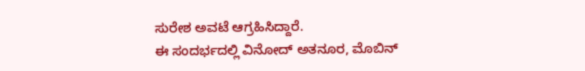ಸುರೇಶ ಅವಟೆ ಆಗ್ರಹಿಸಿದ್ದಾರೆ.
ಈ ಸಂದರ್ಭದಲ್ಲಿ ವಿನೋದ್ ಅತನೂರ, ಮೊಬಿನ್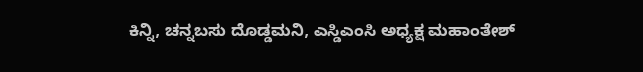ಕಿನ್ನಿ, ಚನ್ನಬಸು ದೊಡ್ಡಮನಿ, ಎಸ್ಡಿಎಂಸಿ ಅಧ್ಯಕ್ಷ ಮಹಾಂತೇಶ್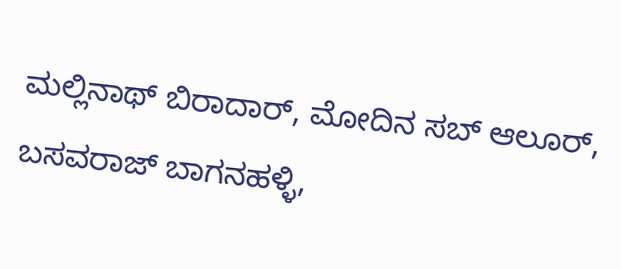ಮಲ್ಲಿನಾಥ್ ಬಿರಾದಾರ್, ಮೋದಿನ ಸಬ್ ಆಲೂರ್, ಬಸವರಾಜ್ ಬಾಗನಹಳ್ಳಿ,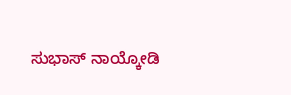ಸುಭಾಸ್ ನಾಯ್ಕೋಡಿ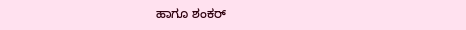ಹಾಗೂ ಶಂಕರ್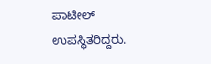ಪಾಟೀಲ್ ಉಪಸ್ಥಿತರಿದ್ದರು.